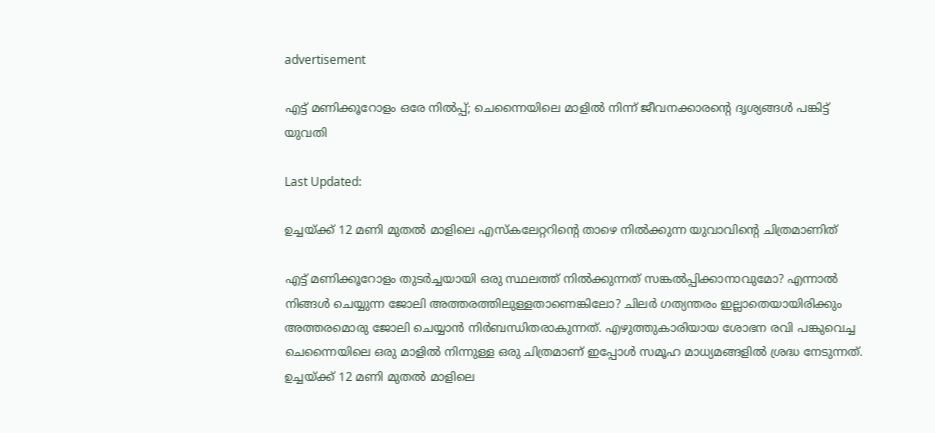advertisement

എട്ട് മണിക്കൂറോളം ഒരേ നില്‍പ്പ്; ചെന്നൈയിലെ മാളില്‍ നിന്ന് ജീവനക്കാരന്റെ ദൃശ്യങ്ങള്‍ പങ്കിട്ട് യുവതി

Last Updated:

ഉച്ചയ്ക്ക് 12 മണി മുതല്‍ മാളിലെ എസ്‌കലേറ്ററിന്റെ താഴെ നില്‍ക്കുന്ന യുവാവിന്റെ ചിത്രമാണിത്

എട്ട് മണിക്കൂറോളം തുടര്‍ച്ചയായി ഒരു സ്ഥലത്ത് നില്‍ക്കുന്നത് സങ്കല്‍പ്പിക്കാനാവുമോ? എന്നാൽ നിങ്ങള്‍ ചെയ്യുന്ന ജോലി അത്തരത്തിലുള്ളതാണെങ്കിലോ? ചിലര്‍ ഗത്യന്തരം ഇല്ലാതെയായിരിക്കും അത്തരമൊരു ജോലി ചെയ്യാന്‍ നിര്‍ബന്ധിതരാകുന്നത്. എഴുത്തുകാരിയായ ശോഭന രവി പങ്കുവെച്ച ചെന്നൈയിലെ ഒരു മാളില്‍ നിന്നുള്ള ഒരു ചിത്രമാണ് ഇപ്പോള്‍ സമൂഹ മാധ്യമങ്ങളിൽ ശ്രദ്ധ നേടുന്നത്. ഉച്ചയ്ക്ക് 12 മണി മുതല്‍ മാളിലെ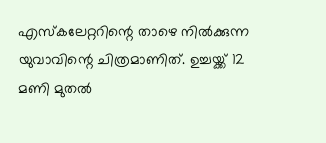എസ്‌കലേറ്ററിന്റെ താഴെ നില്‍ക്കുന്ന യുവാവിന്റെ ചിത്രമാണിത്. ഉച്ചയ്ക്ക് 12 മണി മുതല്‍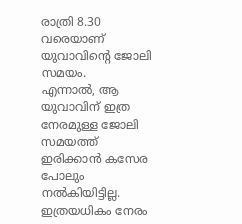രാത്രി 8.30 വരെയാണ് യുവാവിന്റെ ജോലി സമയം.
എന്നാല്‍, ആ യുവാവിന് ഇത്ര നേരമുള്ള ജോലി സമയത്ത് ഇരിക്കാന്‍ കസേര പോലും നല്‍കിയിട്ടില്ല. ഇത്രയധികം നേരം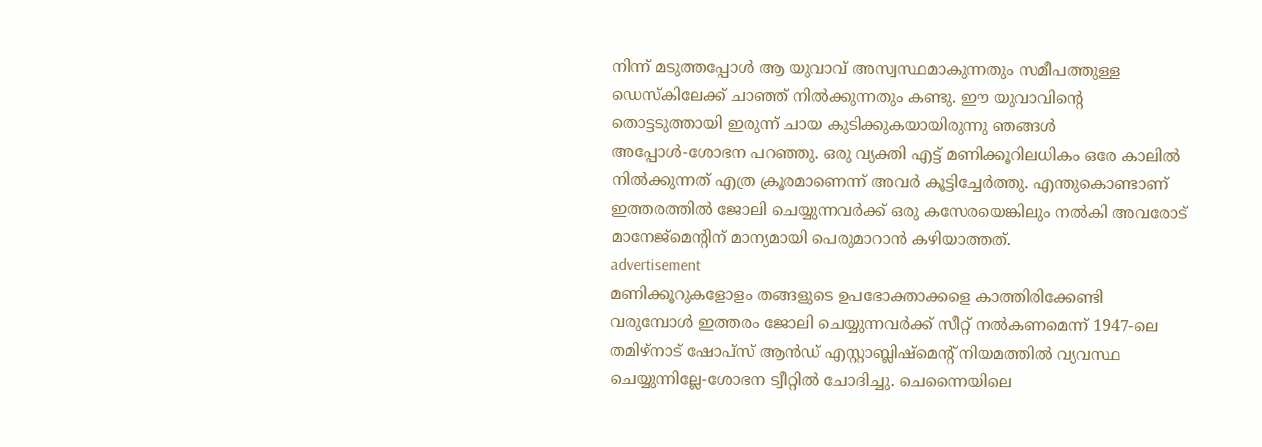നിന്ന് മടുത്തപ്പോള്‍ ആ യുവാവ് അസ്വസ്ഥമാകുന്നതും സമീപത്തുള്ള ഡെസ്‌കിലേക്ക് ചാഞ്ഞ് നില്‍ക്കുന്നതും കണ്ടു. ഈ യുവാവിന്റെ തൊട്ടടുത്തായി ഇരുന്ന് ചായ കുടിക്കുകയായിരുന്നു ഞങ്ങള്‍ അപ്പോള്‍-ശോഭന പറഞ്ഞു. ഒരു വ്യക്തി എട്ട് മണിക്കൂറിലധികം ഒരേ കാലില്‍ നില്‍ക്കുന്നത് എത്ര ക്രൂരമാണെന്ന് അവര്‍ കൂട്ടിച്ചേര്‍ത്തു. എന്തുകൊണ്ടാണ് ഇത്തരത്തില്‍ ജോലി ചെയ്യുന്നവര്‍ക്ക് ഒരു കസേരയെങ്കിലും നല്‍കി അവരോട് മാനേജ്‌മെന്റിന് മാന്യമായി പെരുമാറാന്‍ കഴിയാത്തത്.
advertisement
മണിക്കൂറുകളോളം തങ്ങളുടെ ഉപഭോക്താക്കളെ കാത്തിരിക്കേണ്ടി വരുമ്പോള്‍ ഇത്തരം ജോലി ചെയ്യുന്നവര്‍ക്ക് സീറ്റ് നല്‍കണമെന്ന് 1947-ലെ തമിഴ്‌നാട് ഷോപ്‌സ് ആന്‍ഡ് എസ്റ്റാബ്ലിഷ്‌മെന്റ് നിയമത്തില്‍ വ്യവസ്ഥ ചെയ്യുന്നില്ലേ-ശോഭന ട്വീറ്റില്‍ ചോദിച്ചു. ചെന്നൈയിലെ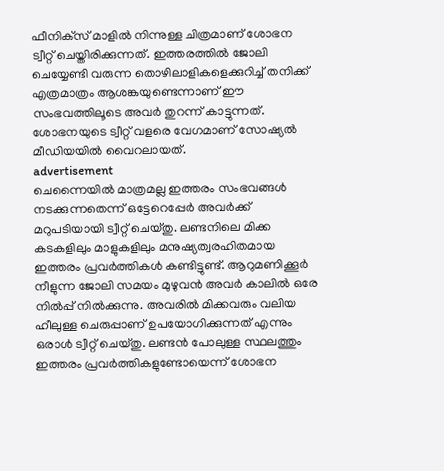ഫീനിക്‌സ് മാളില്‍ നിന്നുള്ള ചിത്രമാണ് ശോഭന ട്വീറ്റ് ചെയ്തിരിക്കുന്നത്. ഇത്തരത്തില്‍ ജോലി ചെയ്യേണ്ടി വരുന്ന തൊഴിലാളികളെക്കുറിച്ച് തനിക്ക് എത്രമാത്രം ആശങ്കയുണ്ടെന്നാണ് ഈ സംഭവത്തിലൂടെ അവര്‍ തുറന്ന് കാട്ടുന്നത്. ശോഭനയുടെ ട്വീറ്റ് വളരെ വേഗമാണ് സോഷ്യൽ മീഡിയയിൽ വൈറലായത്.
advertisement
ചെന്നൈയില്‍ മാത്രമല്ല ഇത്തരം സംഭവങ്ങള്‍ നടക്കുന്നതെന്ന് ഒട്ടേറെപ്പേര്‍ അവര്‍ക്ക് മറുപടിയായി ട്വീറ്റ് ചെയ്തു. ലണ്ടനിലെ മിക്ക കടകളിലും മാളുകളിലും മനുഷ്യത്വരഹിതമായ ഇത്തരം പ്രവര്‍ത്തികള്‍ കണ്ടിട്ടുണ്ട്. ആറുമണിക്കൂര്‍ നീളുന്ന ജോലി സമയം മുഴുവന്‍ അവര്‍ കാലില്‍ ഒരേ നില്‍പ്പ് നില്‍ക്കുന്നു. അവരില്‍ മിക്കവരും വലിയ ഹീലുള്ള ചെരുപ്പാണ് ഉപയോഗിക്കുന്നത് എന്നും ഒരാള്‍ ട്വീറ്റ് ചെയ്തു. ലണ്ടന്‍ പോലുള്ള സ്ഥലത്തും ഇത്തരം പ്രവര്‍ത്തികളുണ്ടോയെന്ന് ശോഭന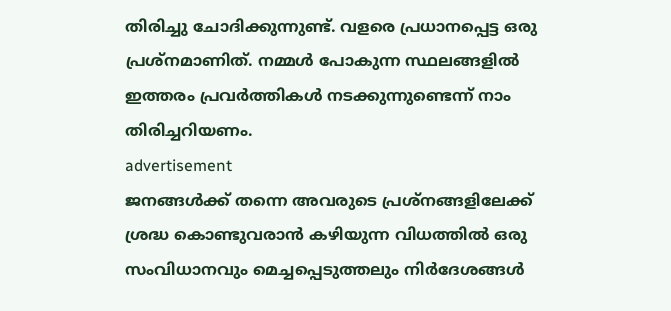തിരിച്ചു ചോദിക്കുന്നുണ്ട്. വളരെ പ്രധാനപ്പെട്ട ഒരു പ്രശ്‌നമാണിത്. നമ്മള്‍ പോകുന്ന സ്ഥലങ്ങളില്‍ ഇത്തരം പ്രവര്‍ത്തികള്‍ നടക്കുന്നുണ്ടെന്ന് നാം തിരിച്ചറിയണം.
advertisement
ജനങ്ങള്‍ക്ക് തന്നെ അവരുടെ പ്രശ്‌നങ്ങളിലേക്ക് ശ്രദ്ധ കൊണ്ടുവരാന്‍ കഴിയുന്ന വിധത്തില്‍ ഒരു സംവിധാനവും മെച്ചപ്പെടുത്തലും നിര്‍ദേശങ്ങള്‍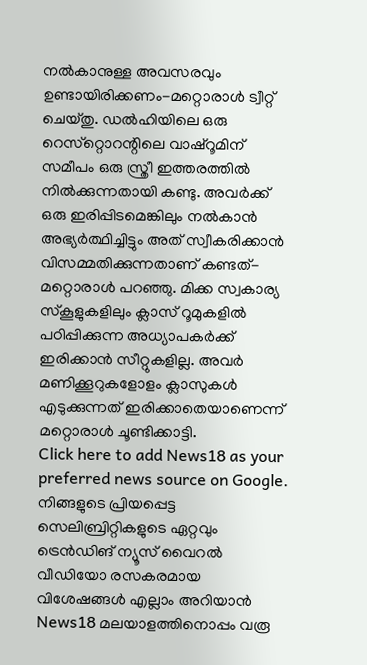നല്‍കാനുള്ള അവസരവും ഉണ്ടായിരിക്കണം-മറ്റൊരാള്‍ ട്വീറ്റ് ചെയ്തു. ഡല്‍ഹിയിലെ ഒരു റെസ്‌റ്റൊറന്റിലെ വാഷ്‌റൂമിന് സമീപം ഒരു സ്ത്രീ ഇത്തരത്തില്‍ നില്‍ക്കുന്നതായി കണ്ടു. അവര്‍ക്ക് ഒരു ഇരിപ്പിടമെങ്കിലും നല്‍കാന്‍ അഭ്യര്‍ത്ഥിച്ചിട്ടും അത് സ്വീകരിക്കാന്‍ വിസമ്മതിക്കുന്നതാണ് കണ്ടത്-മറ്റൊരാള്‍ പറഞ്ഞു. മിക്ക സ്വകാര്യ സ്‌കൂളുകളിലും ക്ലാസ് റൂമുകളില്‍ പഠിപ്പിക്കുന്ന അധ്യാപകര്‍ക്ക് ഇരിക്കാന്‍ സീറ്റുകളില്ല. അവര്‍ മണിക്കൂറുകളോളം ക്ലാസുകള്‍ എടുക്കുന്നത് ഇരിക്കാതെയാണെന്ന് മറ്റൊരാള്‍ ചൂണ്ടിക്കാട്ടി.
Click here to add News18 as your preferred news source on Google.
നിങ്ങളുടെ പ്രിയപ്പെട്ട സെലിബ്രിറ്റികളുടെ ഏറ്റവും ട്രെൻഡിങ് ന്യൂസ് വൈറൽ വീഡിയോ രസകരമായ വിശേഷങ്ങൾ എല്ലാം അറിയാൻ News18 മലയാളത്തിനൊപ്പം വരൂ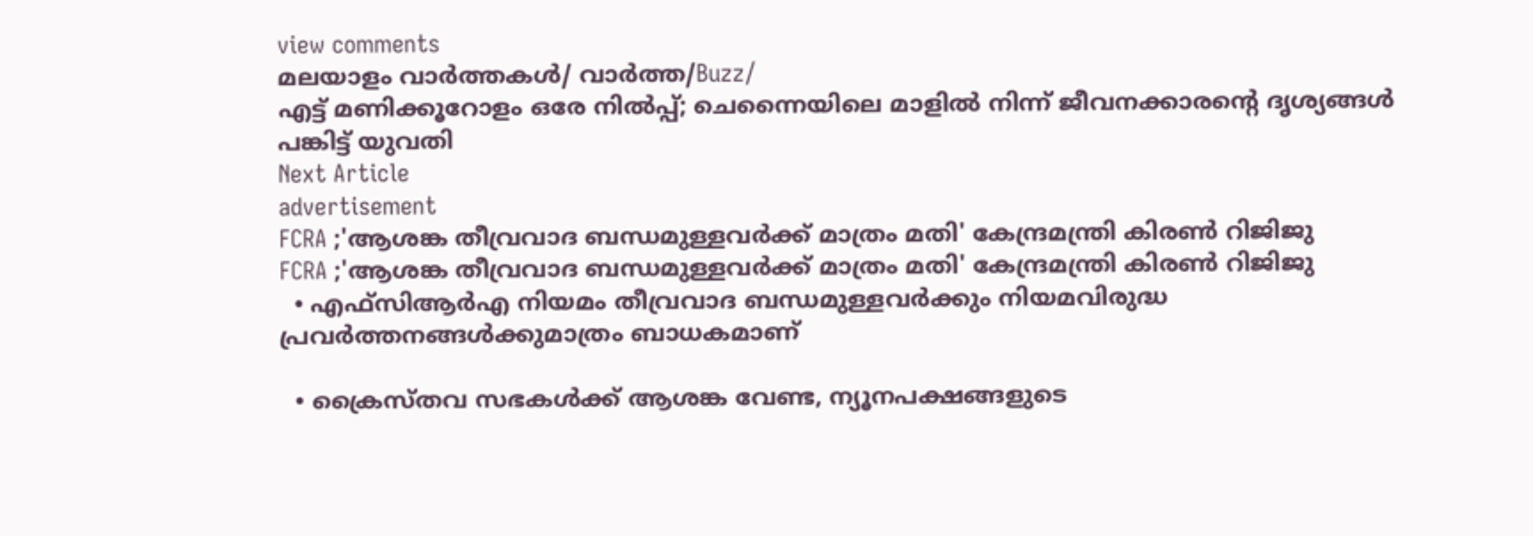view comments
മലയാളം വാർത്തകൾ/ വാർത്ത/Buzz/
എട്ട് മണിക്കൂറോളം ഒരേ നില്‍പ്പ്; ചെന്നൈയിലെ മാളില്‍ നിന്ന് ജീവനക്കാരന്റെ ദൃശ്യങ്ങള്‍ പങ്കിട്ട് യുവതി
Next Article
advertisement
FCRA ;'ആശങ്ക തീവ്രവാദ ബന്ധമുള്ളവർക്ക് മാത്രം മതി' കേന്ദ്രമന്ത്രി കിരണ്‍ റിജിജു
FCRA ;'ആശങ്ക തീവ്രവാദ ബന്ധമുള്ളവർക്ക് മാത്രം മതി' കേന്ദ്രമന്ത്രി കിരണ്‍ റിജിജു
  • എഫ്‌സിആർഎ നിയമം തീവ്രവാദ ബന്ധമുള്ളവർക്കും നിയമവിരുദ്ധ പ്രവർത്തനങ്ങൾക്കുമാത്രം ബാധകമാണ്

  • ക്രൈസ്തവ സഭകൾക്ക് ആശങ്ക വേണ്ട, ന്യൂനപക്ഷങ്ങളുടെ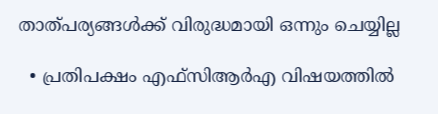താത്പര്യങ്ങൾക്ക് വിരുദ്ധമായി ഒന്നും ചെയ്യില്ല

  • പ്രതിപക്ഷം എഫ്‌സിആർഎ വിഷയത്തിൽ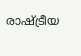രാഷ്ട്രീയ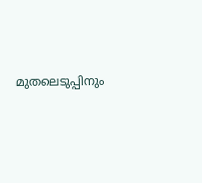മുതലെടുപ്പിനും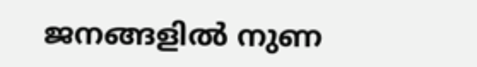ജനങ്ങളിൽ നുണ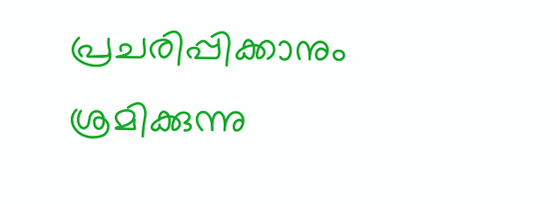പ്രചരിപ്പിക്കാനും ശ്രമിക്കുന്നു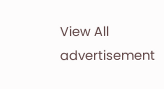View All
advertisement